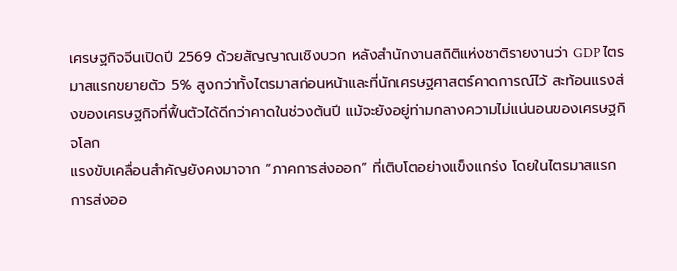เศรษฐกิจจีนเปิดปี 2569 ด้วยสัญญาณเชิงบวก หลังสำนักงานสถิติแห่งชาติรายงานว่า GDP ไตรมาสแรกขยายตัว 5% สูงกว่าทั้งไตรมาสก่อนหน้าและที่นักเศรษฐศาสตร์คาดการณ์ไว้ สะท้อนแรงส่งของเศรษฐกิจที่ฟื้นตัวได้ดีกว่าคาดในช่วงต้นปี แม้จะยังอยู่ท่ามกลางความไม่แน่นอนของเศรษฐกิจโลก
แรงขับเคลื่อนสำคัญยังคงมาจาก “ภาคการส่งออก” ที่เติบโตอย่างแข็งแกร่ง โดยในไตรมาสแรก การส่งออ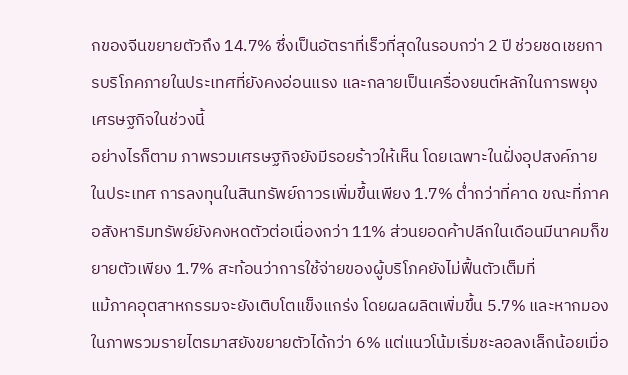กของจีนขยายตัวถึง 14.7% ซึ่งเป็นอัตราที่เร็วที่สุดในรอบกว่า 2 ปี ช่วยชดเชยการบริโภคภายในประเทศที่ยังคงอ่อนแรง และกลายเป็นเครื่องยนต์หลักในการพยุงเศรษฐกิจในช่วงนี้
อย่างไรก็ตาม ภาพรวมเศรษฐกิจยังมีรอยร้าวให้เห็น โดยเฉพาะในฝั่งอุปสงค์ภายในประเทศ การลงทุนในสินทรัพย์ถาวรเพิ่มขึ้นเพียง 1.7% ต่ำกว่าที่คาด ขณะที่ภาคอสังหาริมทรัพย์ยังคงหดตัวต่อเนื่องกว่า 11% ส่วนยอดค้าปลีกในเดือนมีนาคมก็ขยายตัวเพียง 1.7% สะท้อนว่าการใช้จ่ายของผู้บริโภคยังไม่ฟื้นตัวเต็มที่
แม้ภาคอุตสาหกรรมจะยังเติบโตแข็งแกร่ง โดยผลผลิตเพิ่มขึ้น 5.7% และหากมองในภาพรวมรายไตรมาสยังขยายตัวได้กว่า 6% แต่แนวโน้มเริ่มชะลอลงเล็กน้อยเมื่อ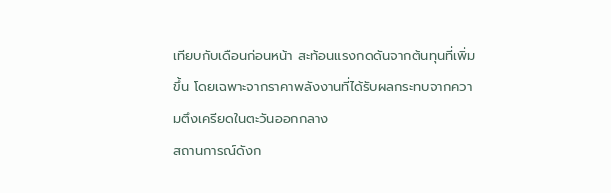เทียบกับเดือนก่อนหน้า สะท้อนแรงกดดันจากต้นทุนที่เพิ่มขึ้น โดยเฉพาะจากราคาพลังงานที่ได้รับผลกระทบจากความตึงเครียดในตะวันออกกลาง
สถานการณ์ดังก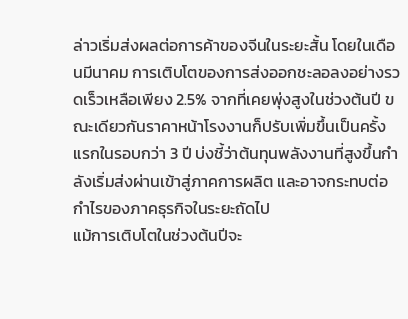ล่าวเริ่มส่งผลต่อการค้าของจีนในระยะสั้น โดยในเดือนมีนาคม การเติบโตของการส่งออกชะลอลงอย่างรวดเร็วเหลือเพียง 2.5% จากที่เคยพุ่งสูงในช่วงต้นปี ขณะเดียวกันราคาหน้าโรงงานก็ปรับเพิ่มขึ้นเป็นครั้งแรกในรอบกว่า 3 ปี บ่งชี้ว่าต้นทุนพลังงานที่สูงขึ้นกำลังเริ่มส่งผ่านเข้าสู่ภาคการผลิต และอาจกระทบต่อกำไรของภาคธุรกิจในระยะถัดไป
แม้การเติบโตในช่วงต้นปีจะ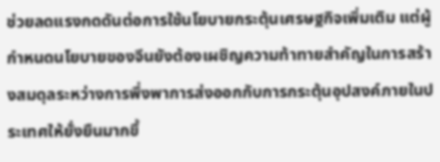ช่วยลดแรงกดดันต่อการใช้นโยบายกระตุ้นเศรษฐกิจเพิ่มเติม แต่ผู้กำหนดนโยบายของจีนยังต้องเผชิญความท้าทายสำคัญในการสร้างสมดุลระหว่างการพึ่งพาการส่งออกกับการกระตุ้นอุปสงค์ภายในประเทศให้ยั่งยืนมากขึ้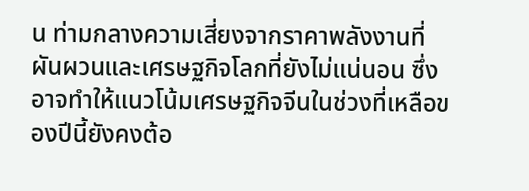น ท่ามกลางความเสี่ยงจากราคาพลังงานที่ผันผวนและเศรษฐกิจโลกที่ยังไม่แน่นอน ซึ่งอาจทำให้แนวโน้มเศรษฐกิจจีนในช่วงที่เหลือของปีนี้ยังคงต้อ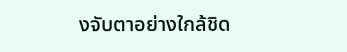งจับตาอย่างใกล้ชิด